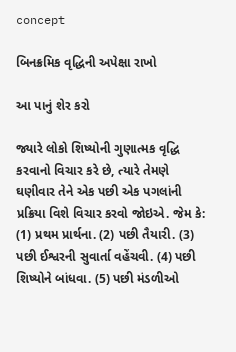concept

બિનક્રમિક વૃદ્ધિની અપેક્ષા રાખો

આ પાનું શેર કરો

જ્યારે લોકો શિષ્યોની ગુણાત્મક વૃદ્ધિ કરવાનો વિચાર કરે છે, ત્યારે તેમણે ઘણીવાર તેને એક પછી એક પગલાંની પ્રક્રિયા વિશે વિચાર કરવો જોઇએ. જેમ કે: (1) પ્રથમ પ્રાર્થના. (2) પછી તૈયારી. (3) પછી ઈશ્વરની સુવાર્તા વહેંચવી. (4) પછી શિષ્યોને બાંધવા. (5) પછી મંડળીઓ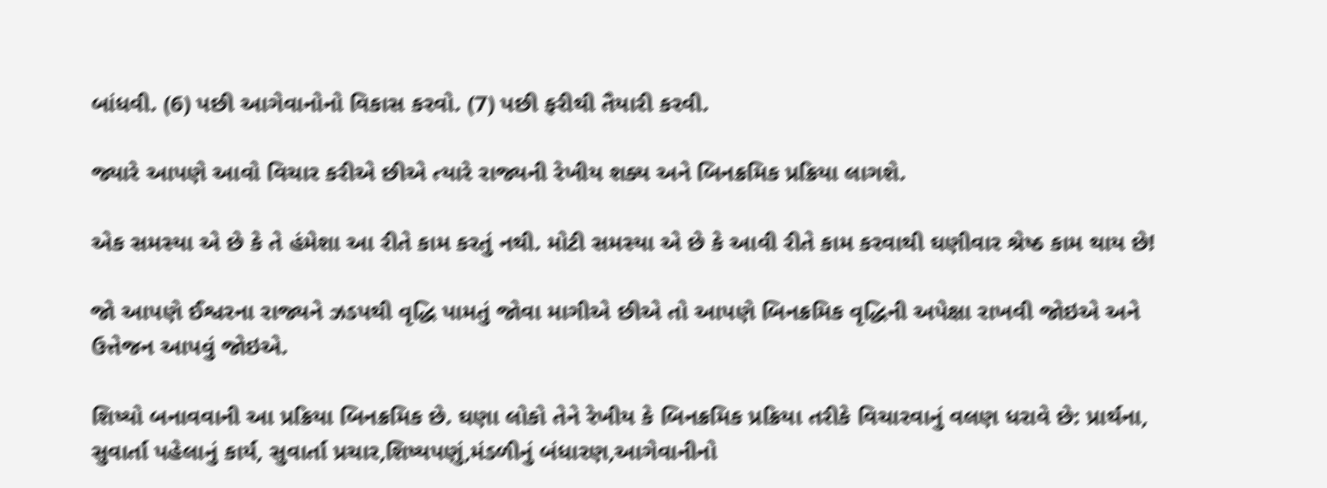બાંધવી. (6) પછી આગેવાનોનો વિકાસ કરવો. (7) પછી ફરીથી તૈયારી કરવી.

જ્યારે આપણે આવો વિચાર કરીએ છીએ ત્યારે રાજ્યની રેખીય શક્ય અને બિનક્રમિક પ્રક્રિયા લાગશે.

એક સમસ્યા એ છે કે તે હંમેશા આ રીતે કામ કરતું નથી. મોટી સમસ્યા એ છે કે આવી રીતે કામ કરવાથી ઘણીવાર શ્રેષ્ઠ કામ થાય છે!

જો આપણે ઈશ્વરના રાજ્યને ઝડપથી વૃદ્ધિ પામતું જોવા માગીએ છીએ તો આપણે બિનક્રમિક વૃદ્ધિની અપેક્ષા રાખવી જોઇએ અને ઉત્તેજન આપવું જોઇએ.

શિષ્યો બનાવવાની આ પ્રક્રિયા બિનક્રમિક છે. ઘણા લોકો તેને રેખીય કે બિનક્રમિક પ્રક્રિયા તરીકે વિચારવાનું વલણ ધરાવે છે: પ્રાર્થના, સુવાર્તા પહેલાનું કાર્ય, સુવાર્તા પ્રચાર,શિષ્યપણું,મંડળીનું બંધારણ,આગેવાનીનો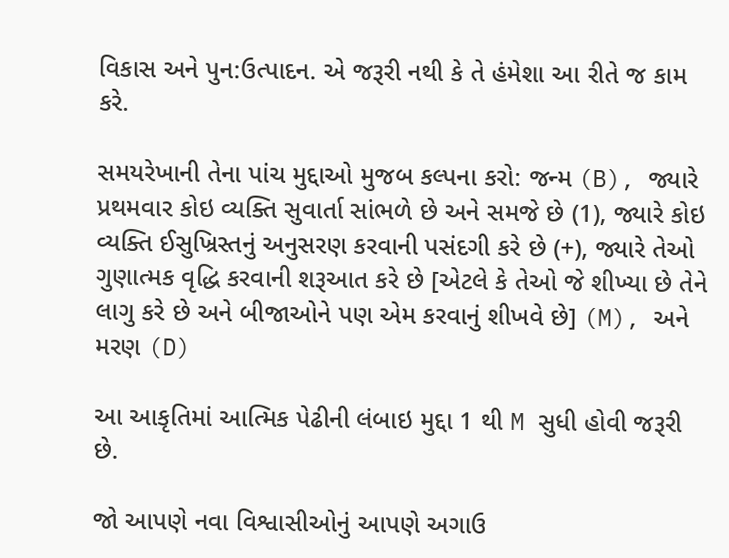વિકાસ અને પુન:ઉત્પાદન. એ જરૂરી નથી કે તે હંમેશા આ રીતે જ કામ કરે.

સમયરેખાની તેના પાંચ મુદ્દાઓ મુજબ કલ્પના કરો: જન્મ (B), જ્યારે પ્રથમવાર કોઇ વ્યક્તિ સુવાર્તા સાંભળે છે અને સમજે છે (1), જ્યારે કોઇ વ્યક્તિ ઈસુખ્રિસ્તનું અનુસરણ કરવાની પસંદગી કરે છે (+), જ્યારે તેઓ ગુણાત્મક વૃદ્ધિ કરવાની શરૂઆત કરે છે [એટલે કે તેઓ જે શીખ્યા છે તેને લાગુ કરે છે અને બીજાઓને પણ એમ કરવાનું શીખવે છે] (M), અને મરણ (D)

આ આકૃતિમાં આત્મિક પેઢીની લંબાઇ મુદ્દા 1 થી M સુધી હોવી જરૂરી છે.

જો આપણે નવા વિશ્વાસીઓનું આપણે અગાઉ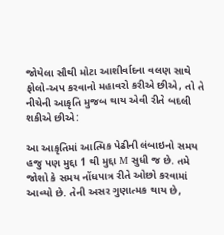જોયેલા સૌથી મોટા આશીર્વાદના વલણ સાથે ફોલો-અપ કરવાનો મહાવરો કરીએ છીએ, તો તે નીચેની આકૃતિ મુજબ થાય એવી રીતે બદલી શકીએ છીએ:

આ આકૃતિમાં આત્મિક પેઢીની લંબાઇનો સમય હજુ પણ મુદ્દા 1 થી મુદ્દા M સુધી જ છે. તમે જોશો કે સમય નોંધપાત્ર રીતે ઓછો કરવામાં આવ્યો છે. તેની અસર ગુણાત્મક થાય છે,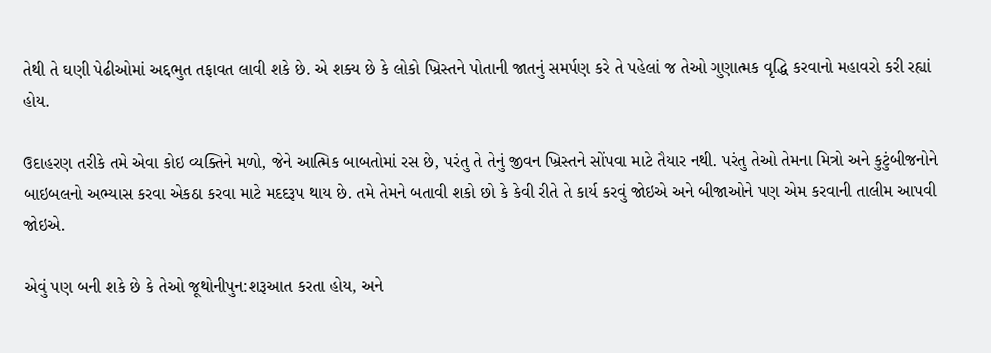તેથી તે ઘણી પેઢીઓમાં અદ્દભુત તફાવત લાવી શકે છે. એ શક્ય છે કે લોકો ખ્રિસ્તને પોતાની જાતનું સમર્પણ કરે તે પહેલાં જ તેઓ ગુણાત્મક વૃદ્ધિ કરવાનો મહાવરો કરી રહ્યાં હોય.

ઉદાહરણ તરીકે તમે એવા કોઇ વ્યક્તિને મળો, જેને આત્મિક બાબતોમાં રસ છે, પરંતુ તે તેનું જીવન ખ્રિસ્તને સોંપવા માટે તૈયાર નથી. પરંતુ તેઓ તેમના મિત્રો અને કુટુંબીજનોને બાઇબલનો અભ્યાસ કરવા એકઠા કરવા માટે મદદરૂપ થાય છે. તમે તેમને બતાવી શકો છો કે કેવી રીતે તે કાર્ય કરવું જોઇએ અને બીજાઓને પણ એમ કરવાની તાલીમ આપવી જોઇએ.

એવું પણ બની શકે છે કે તેઓ જૂથોનીપુન:શરૂઆત કરતા હોય, અને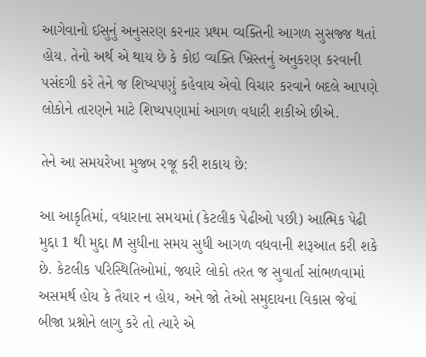આગેવાનો ઈસુનું અનુસરણ કરનાર પ્રથમ વ્યક્તિની આગળ સુસજ્જ થતાં હોય. તેનો અર્થ એ થાય છે કે કોઇ વ્યક્તિ ખ્રિસ્તનું અનુકરણ કરવાની પસંદગી કરે તેને જ શિષ્યપણું કહેવાય એવો વિચાર કરવાને બદલે આપણે લોકોને તારણને માટે શિષ્યપણામાં આગળ વધારી શકીએ છીએ.

તેને આ સમયરેખા મુજબ રજૂ કરી શકાય છે:

આ આકૃતિમાં, વધારાના સમયમાં (કેટલીક પેઢીઓ પછી) આત્મિક પેઢી મુદ્દા 1 થી મુદ્દા M સુધીના સમય સુધી આગળ વધવાની શરૂઆત કરી શકે છે. કેટલીક પરિસ્થિતિઓમાં, જ્યારે લોકો તરત જ સુવાર્તા સાંભળવામાં અસમર્થ હોય કે તૈયાર ન હોય, અને જો તેઓ સમુદાયના વિકાસ જેવાં બીજા પ્રશ્નોને લાગુ કરે તો ત્યારે એ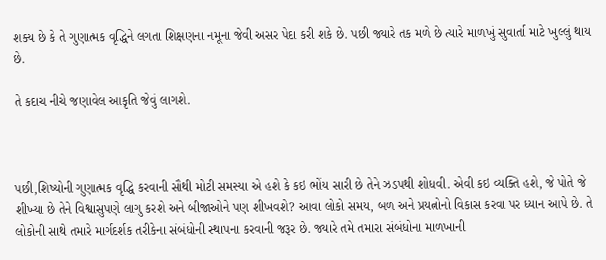શક્ય છે કે તે ગુણાત્મક વૃદ્ધિને લગતા શિક્ષણના નમૂના જેવી અસર પેદા કરી શકે છે. પછી જ્યારે તક મળે છે ત્યારે માળખું સુવાર્તા માટે ખુલ્લું થાય છે.

તે કદાચ નીચે જણાવેલ આકૃતિ જેવું લાગશે.



પછી,શિષ્યોની ગુણાત્મક વૃદ્ધિ કરવાની સૌથી મોટી સમસ્યા એ હશે કે કઇ ભોંય સારી છે તેને ઝડપથી શોધવી. એવી કઇ વ્યક્તિ હશે, જે પોતે જે શીખ્યા છે તેને વિશ્વાસુપણે લાગુ કરશે અને બીજાઓને પણ શીખવશે? આવા લોકો સમય, બળ અને પ્રયત્નોનો વિકાસ કરવા પર ધ્યાન આપે છે. તે લોકોની સાથે તમારે માર્ગદર્શક તરીકેના સંબંધોની સ્થાપના કરવાની જરૂર છે. જ્યારે તમે તમારા સંબંધોના માળખાની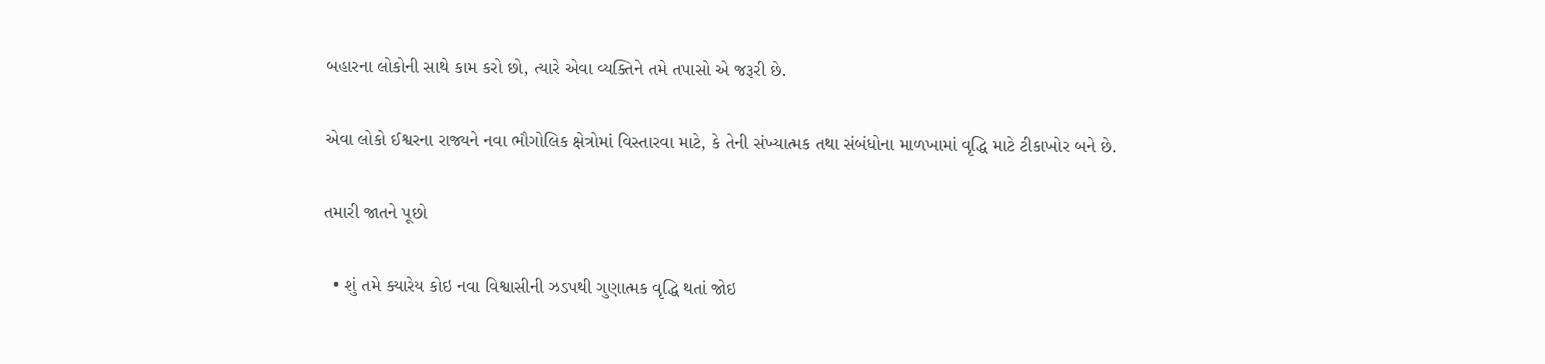બહારના લોકોની સાથે કામ કરો છો, ત્યારે એવા વ્યક્તિને તમે તપાસો એ જરૂરી છે.

એવા લોકો ઈશ્વરના રાજ્યને નવા ભૌગોલિક ક્ષેત્રોમાં વિસ્તારવા માટે, કે તેની સંખ્યાત્મક તથા સંબંધોના માળખામાં વૃદ્ધિ માટે ટીકાખોર બને છે.

તમારી જાતને પૂછો

  • શું તમે ક્યારેય કોઇ નવા વિશ્વાસીની ઝડપથી ગુણાત્મક વૃદ્ધિ થતાં જોઇ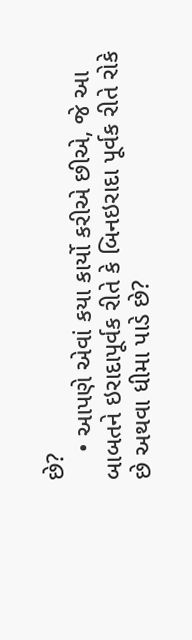છે?
    • આપણે એવાં કયા કાર્યો કરીએ છીએ, જે આ બાબતને ઇરાદાપૂર્વક રીતે કે બિનઇરાદા પૂર્વક રીતે રોકે છે અથવા ધીમા પાડે છે?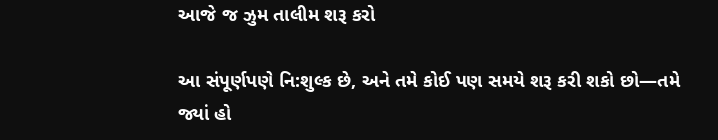આજે જ ઝુમ તાલીમ શરૂ કરો

આ સંપૂર્ણપણે નિ:શુલ્ક છે, અને તમે કોઈ પણ સમયે શરૂ કરી શકો છો—તમે જ્યાં હો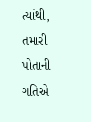ત્યાંથી, તમારી પોતાની ગતિએ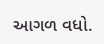આગળ વધો.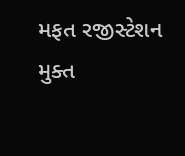મફત રજીસ્ટેશન મુક્ત